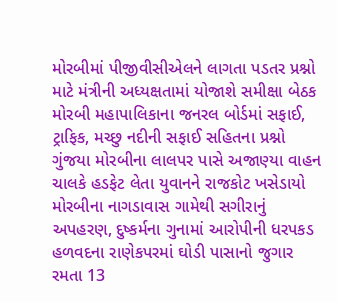મોરબીમાં પીજીવીસીએલને લાગતા પડતર પ્રશ્નો માટે મંત્રીની અધ્યક્ષતામાં યોજાશે સમીક્ષા બેઠક મોરબી મહાપાલિકાના જનરલ બોર્ડમાં સફાઈ, ટ્રાફિક, મચ્છુ નદીની સફાઈ સહિતના પ્રશ્નો ગુંજયા મોરબીના લાલપર પાસે અજાણ્યા વાહન ચાલકે હડફેટ લેતા યુવાનને રાજકોટ ખસેડાયો મોરબીના નાગડાવાસ ગામેથી સગીરાનું અપહરણ, દુષ્કર્મના ગુનામાં આરોપીની ધરપકડ હળવદના રાણેકપરમાં ઘોડી પાસાનો જુગાર રમતા 13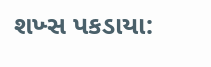શખ્સ પકડાયા: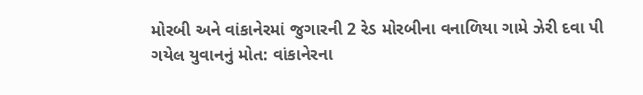મોરબી અને વાંકાનેરમાં જુગારની 2 રેડ મોરબીના વનાળિયા ગામે ઝેરી દવા પી ગયેલ યુવાનનું મોત: વાંકાનેરના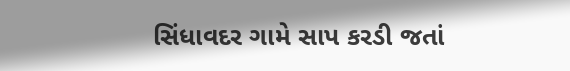સિંધાવદર ગામે સાપ કરડી જતાં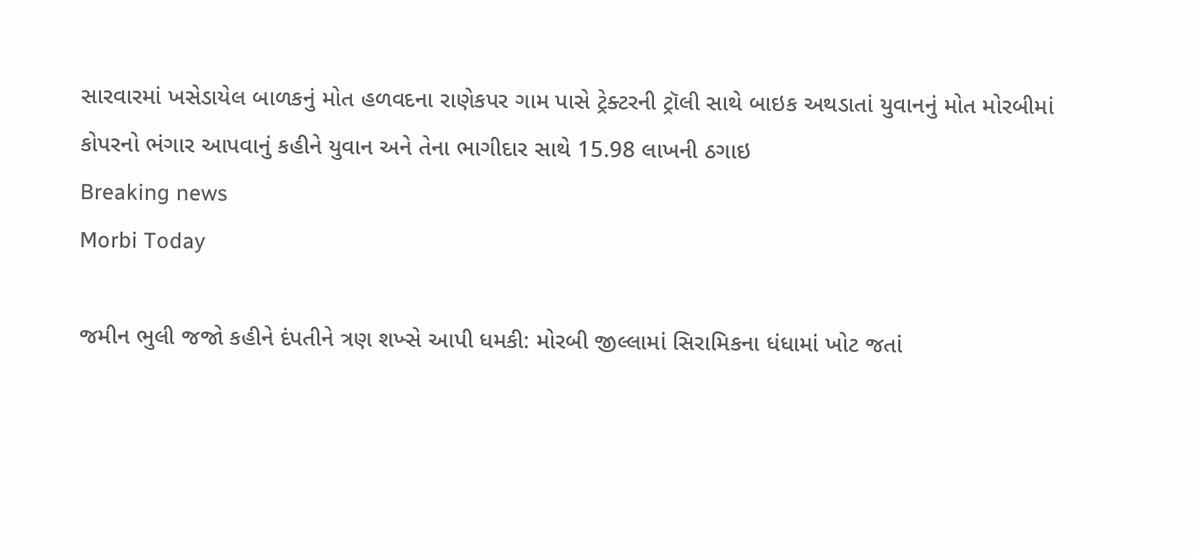સારવારમાં ખસેડાયેલ બાળકનું મોત હળવદના રાણેકપર ગામ પાસે ટ્રેક્ટરની ટ્રૉલી સાથે બાઇક અથડાતાં યુવાનનું મોત મોરબીમાં કોપરનો ભંગાર આપવાનું કહીને યુવાન અને તેના ભાગીદાર સાથે 15.98 લાખની ઠગાઇ
Breaking news
Morbi Today

જમીન ભુલી જજો કહીને દંપતીને ત્રણ શખ્સે આપી ધમકી: મોરબી જીલ્લામાં સિરામિકના ધંધામાં ખોટ જતાં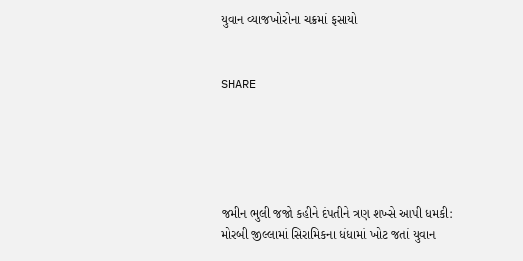યુવાન વ્યાજખોરોના ચક્રમાં ફસાયો


SHARE





જમીન ભુલી જજો કહીને દંપતીને ત્રણ શખ્સે આપી ધમકી: મોરબી જીલ્લામાં સિરામિકના ધંધામાં ખોટ જતાં યુવાન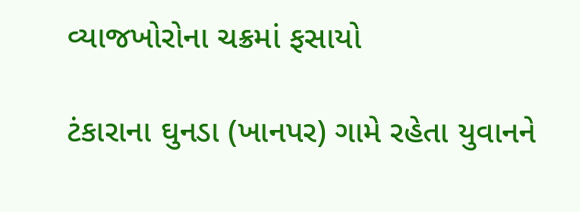વ્યાજખોરોના ચક્રમાં ફસાયો

ટંકારાના ઘુનડા (ખાનપર) ગામે રહેતા યુવાનને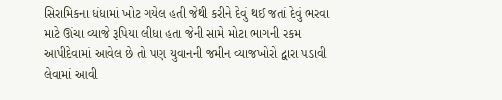સિરામિકના ધંધામાં ખોટ ગયેલ હતી જેથી કરીને દેવું થઈ જતાં દેવું ભરવા માટે ઊંચા વ્યાજે રૂપિયા લીધા હતા જેની સામે મોટા ભાગની રકમ આપીદેવામાં આવેલ છે તો પણ યુવાનની જમીન વ્યાજખોરો દ્વારા પડાવી લેવામાં આવી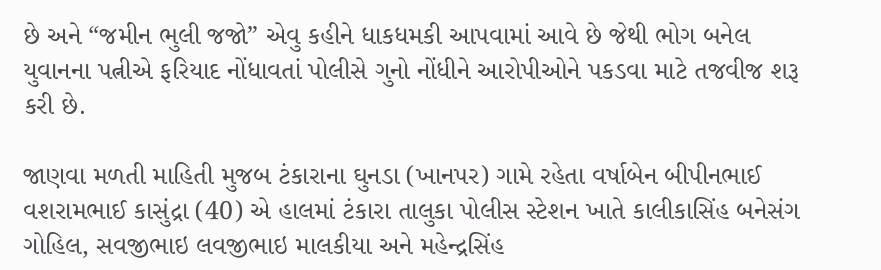છે અને “જમીન ભુલી જજો” એવુ કહીને ધાકધમકી આપવામાં આવે છે જેથી ભોગ બનેલ યુવાનના પત્નીએ ફરિયાદ નોંધાવતાં પોલીસે ગુનો નોંધીને આરોપીઓને પકડવા માટે તજવીજ શરૂ કરી છે.

જાણવા મળતી માહિતી મુજબ ટંકારાના ઘુનડા (ખાનપર) ગામે રહેતા વર્ષાબેન બીપીનભાઈ વશરામભાઈ કાસુંદ્રા (40) એ હાલમાં ટંકારા તાલુકા પોલીસ સ્ટેશન ખાતે કાલીકાસિંહ બનેસંગ ગોહિલ, સવજીભાઇ લવજીભાઇ માલકીયા અને મહેન્દ્રસિંહ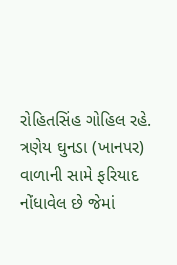રોહિતસિંહ ગોહિલ રહે. ત્રણેય ઘુનડા (ખાનપર) વાળાની સામે ફરિયાદ નોંધાવેલ છે જેમાં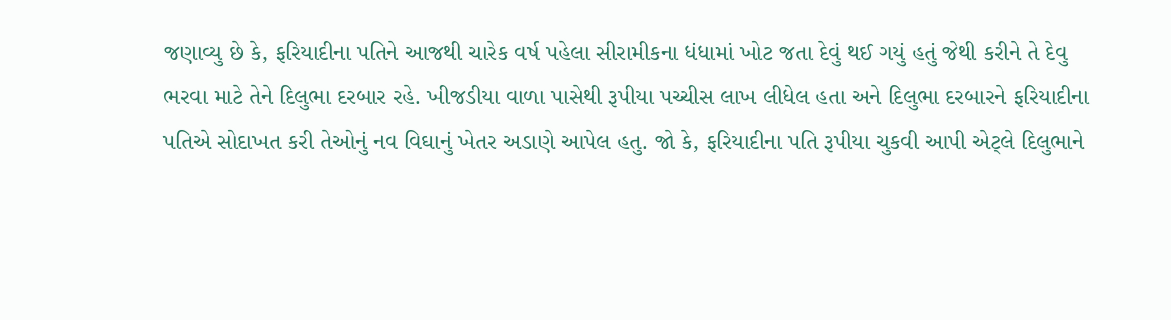જણાવ્યુ છે કે, ફરિયાદીના પતિને આજથી ચારેક વર્ષ પહેલા સીરામીકના ધંધામાં ખોટ જતા દેવું થઈ ગયું હતું જેથી કરીને તે દેવુ ભરવા માટે તેને દિલુભા દરબાર રહે. ખીજડીયા વાળા પાસેથી રૂપીયા પચ્ચીસ લાખ લીધેલ હતા અને દિલુભા દરબારને ફરિયાદીના પતિએ સોદાખત કરી તેઓનું નવ વિઘાનું ખેતર અડાણે આપેલ હતુ. જો કે, ફરિયાદીના પતિ રૂપીયા ચુકવી આપી એટ્લે દિલુભાને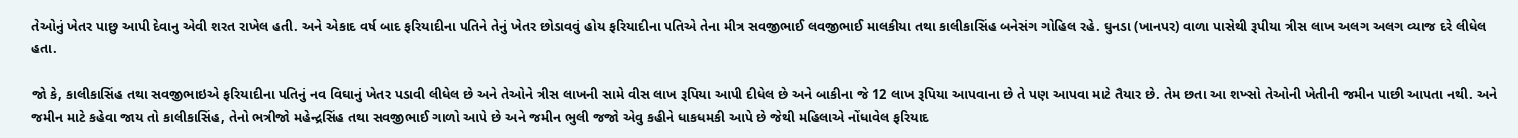તેઓનું ખેતર પાછુ આપી દેવાનુ એવી શરત રાખેલ હતી. અને એકાદ વર્ષ બાદ ફરિયાદીના પતિને તેનું ખેતર છોડાવવું હોય ફરિયાદીના પતિએ તેના મીત્ર સવજીભાઈ લવજીભાઈ માલકીયા તથા કાલીકાસિંહ બનેસંગ ગોહિલ રહે. ઘુનડા (ખાનપર) વાળા પાસેથી રૂપીયા ત્રીસ લાખ અલગ અલગ વ્યાજ દરે લીધેલ હતા.

જો કે, કાલીકાસિંહ તથા સવજીભાઇએ ફરિયાદીના પતિનું નવ વિઘાનું ખેતર પડાવી લીધેલ છે અને તેઓને ત્રીસ લાખની સામે વીસ લાખ રૂપિયા આપી દીધેલ છે અને બાકીના જે 12 લાખ રૂપિયા આપવાના છે તે પણ આપવા માટે તૈયાર છે. તેમ છતા આ શખ્સો તેઓની ખેતીની જમીન પાછી આપતા નથી. અને જમીન માટે કહેવા જાય તો કાલીકાસિંહ, તેનો ભત્રીજો મહેન્દ્રસિંહ તથા સવજીભાઈ ગાળો આપે છે અને જમીન ભુલી જજો એવુ કહીને ધાકધમકી આપે છે જેથી મહિલાએ નોંધાવેલ ફરિયાદ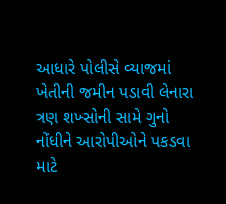આધારે પોલીસે વ્યાજમાં ખેતીની જમીન પડાવી લેનારા ત્રણ શખ્સોની સામે ગુનો નોંધીને આરોપીઓને પકડવા માટે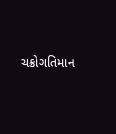ચક્રોગતિમાન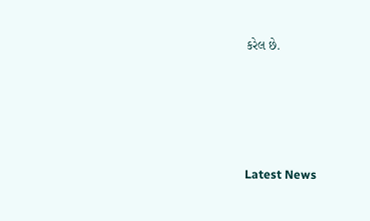કરેલ છે.




Latest News